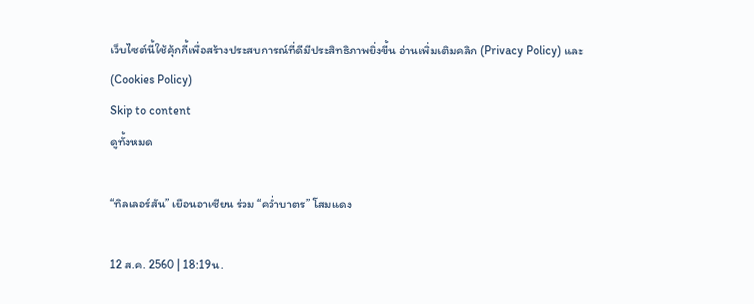เว็บไซต์นี้ใช้คุ้กกี้เพื่อสร้างประสบการณ์ที่ดีมีประสิทธิภาพยิ่งขี้น อ่านเพิ่มเติมคลิก (Privacy Policy) และ (Cookies Policy)
Skip to content
ดูทั้งหมด

“ทิลเลอร์สัน” เยือนอาเซียน ร่วม “คว่ำบาตร” โสมแดง

12 ส.ค. 2560 | 18:19น.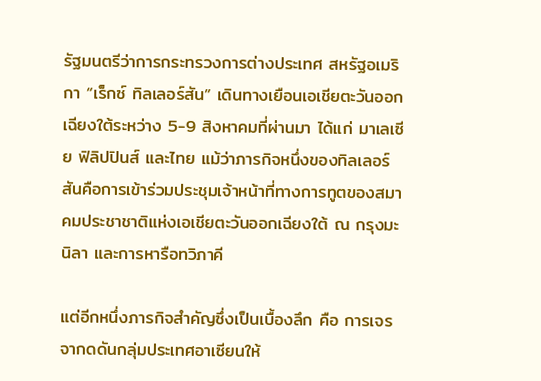รัฐมนตรีว่าการกระทรวงการต่างประเทศ สหรัฐอเมริกา “เร็กซ์ ทิลเลอร์สัน” เดินทางเยือนเอเชียตะวันออกเฉียงใต้ระหว่าง 5-9 สิงหาคมที่ผ่านมา ได้แก่ มาเลเซีย ฟิลิปปินส์ และไทย แม้ว่าภารกิจหนึ่งของทิลเลอร์สันคือการเข้าร่วมประชุมเจ้าหน้าที่ทางการทูตของสมาคมประชาชาติแห่งเอเชียตะวันออกเฉียงใต้ ณ กรุงมะนิลา และการหารือทวิภาคี

แต่อีกหนึ่งภารกิจสำคัญซึ่งเป็นเบื้องลึก คือ การเจรจากดดันกลุ่มประเทศอาเซียนให้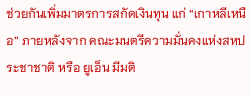ช่วยกันเพิ่มมาตรการสกัดเงินทุน แก่ “เกาหลีเหนือ” ภายหลังจาก คณะมนตรีความมั่นคงแห่งสหประชาชาติ หรือ ยูเอ็น มีมติ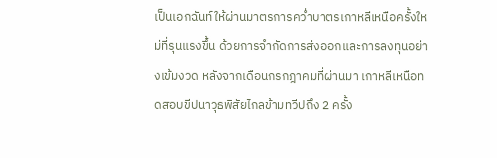เป็นเอกฉันท์ให้ผ่านมาตรการคว่ำบาตรเกาหลีเหนือครั้งใหม่ที่รุนแรงขึ้น ด้วยการจำกัดการส่งออกและการลงทุนอย่างเข้มงวด หลังจากเดือนกรกฎาคมที่ผ่านมา เกาหลีเหนือทดสอบขีปนาวุธพิสัยไกลข้ามทวีปถึง 2 ครั้ง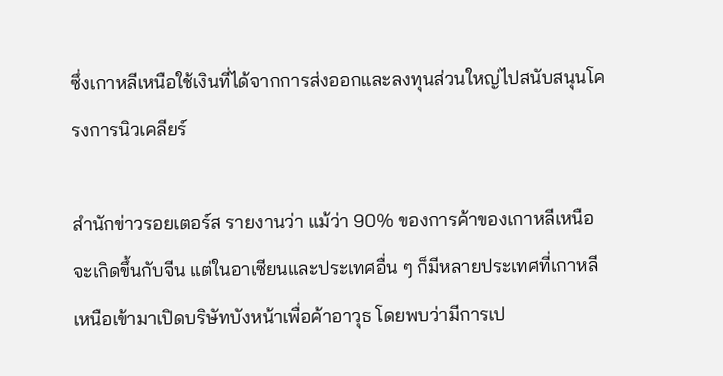ซึ่งเกาหลีเหนือใช้เงินที่ได้จากการส่งออกและลงทุนส่วนใหญ่ไปสนับสนุนโครงการนิวเคลียร์

สำนักข่าวรอยเตอร์ส รายงานว่า แม้ว่า 90% ของการค้าของเกาหลีเหนือจะเกิดขึ้นกับจีน แต่ในอาเซียนและประเทศอื่น ๆ ก็มีหลายประเทศที่เกาหลีเหนือเข้ามาเปิดบริษัทบังหน้าเพื่อค้าอาวุธ โดยพบว่ามีการเป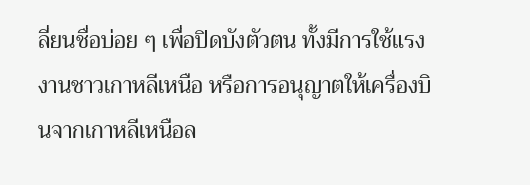ลี่ยนชื่อบ่อย ๆ เพื่อปิดบังตัวตน ทั้งมีการใช้แรงงานชาวเกาหลีเหนือ หรือการอนุญาตให้เครื่องบินจากเกาหลีเหนือล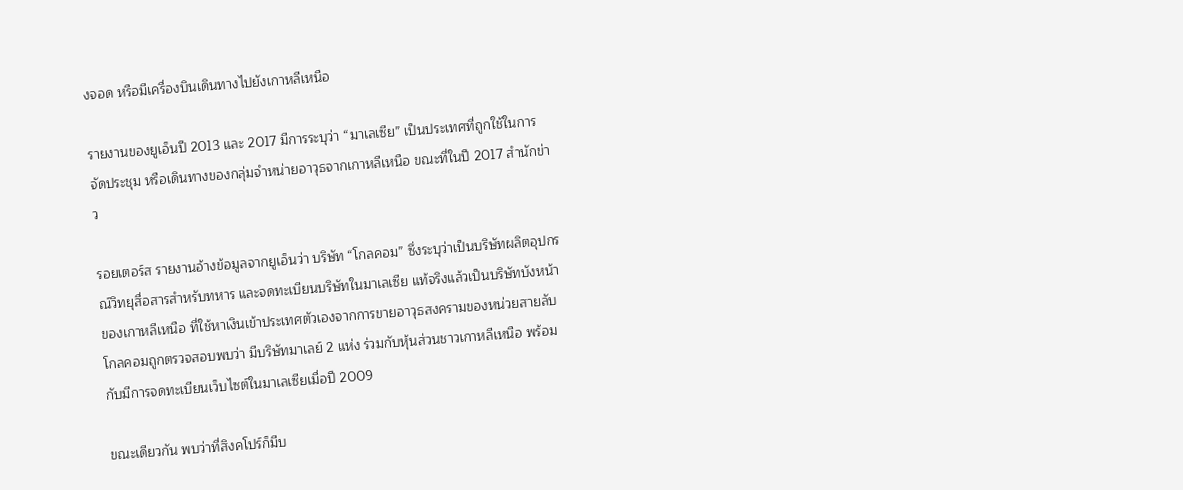งจอด หรือมีเครื่องบินเดินทางไปยังเกาหลีเหนือ

รายงานของยูเอ็นปี 2013 และ 2017 มีการระบุว่า “มาเลเซีย” เป็นประเทศที่ถูกใช้ในการจัดประชุม หรือเดินทางของกลุ่มจำหน่ายอาวุธจากเกาหลีเหนือ ขณะที่ในปี 2017 สำนักข่าว

รอยเตอร์ส รายงานอ้างข้อมูลจากยูเอ็นว่า บริษัท “โกลคอม” ซึ่งระบุว่าเป็นบริษัทผลิตอุปกรณ์วิทยุสื่อสารสำหรับทหาร และจดทะเบียนบริษัทในมาเลเซีย แท้จริงแล้วเป็นบริษัทบังหน้าของเกาหลีเหนือ ที่ใช้หาเงินเข้าประเทศตัวเองจากการขายอาวุธสงครามของหน่วยสายลับ โกลคอมถูกตรวจสอบพบว่า มีบริษัทมาเลย์ 2 แห่ง ร่วมกับหุ้นส่วนชาวเกาหลีเหนือ พร้อมกับมีการจดทะเบียนเว็บไซต์ในมาเลเซียเมื่อปี 2009

ขณะเดียวกัน พบว่าที่สิงคโปร์ก็มีบ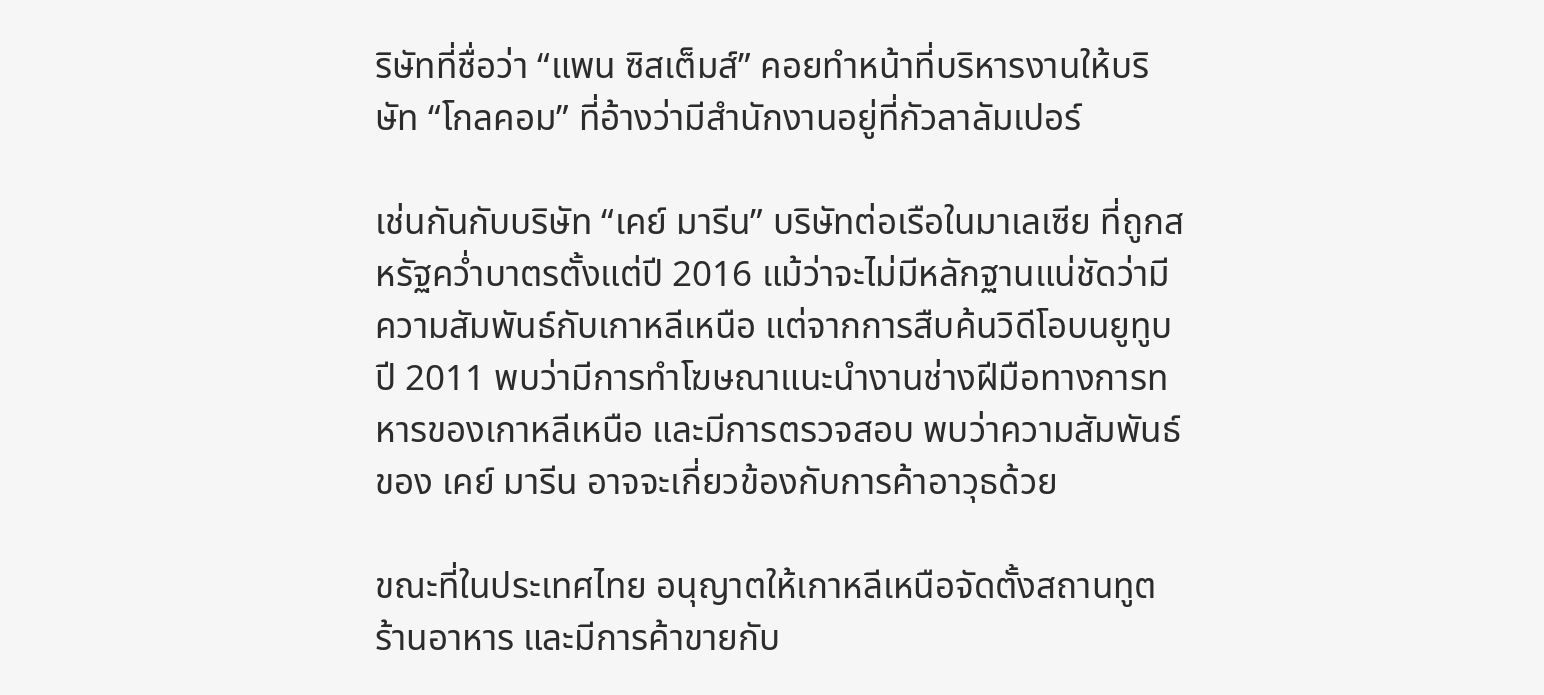ริษัทที่ชื่อว่า “แพน ซิสเต็มส์” คอยทำหน้าที่บริหารงานให้บริษัท “โกลคอม” ที่อ้างว่ามีสำนักงานอยู่ที่กัวลาลัมเปอร์

เช่นกันกับบริษัท “เคย์ มารีน” บริษัทต่อเรือในมาเลเซีย ที่ถูกสหรัฐคว่ำบาตรตั้งแต่ปี 2016 แม้ว่าจะไม่มีหลักฐานแน่ชัดว่ามีความสัมพันธ์กับเกาหลีเหนือ แต่จากการสืบค้นวิดีโอบนยูทูบปี 2011 พบว่ามีการทำโฆษณาแนะนำงานช่างฝีมือทางการทหารของเกาหลีเหนือ และมีการตรวจสอบ พบว่าความสัมพันธ์ของ เคย์ มารีน อาจจะเกี่ยวข้องกับการค้าอาวุธด้วย

ขณะที่ในประเทศไทย อนุญาตให้เกาหลีเหนือจัดตั้งสถานทูต ร้านอาหาร และมีการค้าขายกับ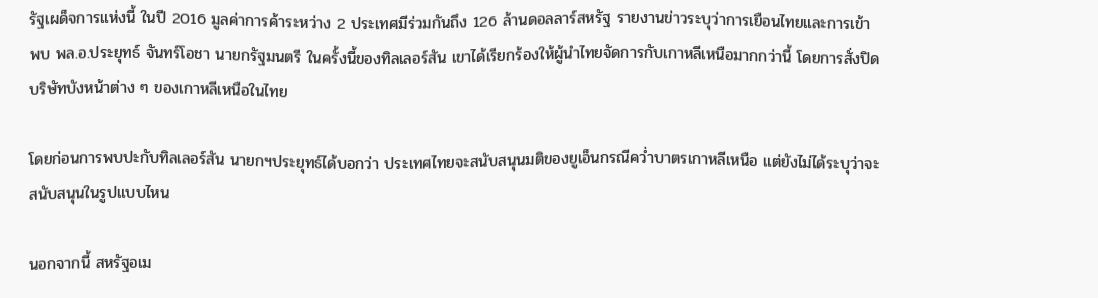รัฐเผด็จการแห่งนี้ ในปี 2016 มูลค่าการค้าระหว่าง 2 ประเทศมีร่วมกันถึง 126 ล้านดอลลาร์สหรัฐ รายงานข่าวระบุว่าการเยือนไทยและการเข้าพบ พล.อ.ประยุทธ์ จันทร์โอชา นายกรัฐมนตรี ในครั้งนี้ของทิลเลอร์สัน เขาได้เรียกร้องให้ผู้นำไทยจัดการกับเกาหลีเหนือมากกว่านี้ โดยการสั่งปิดบริษัทบังหน้าต่าง ๆ ของเกาหลีเหนือในไทย

โดยก่อนการพบปะกับทิลเลอร์สัน นายกฯประยุทธ์ได้บอกว่า ประเทศไทยจะสนับสนุนมติของยูเอ็นกรณีคว่ำบาตรเกาหลีเหนือ แต่ยังไม่ได้ระบุว่าจะสนับสนุนในรูปแบบไหน

นอกจากนี้ สหรัฐอเม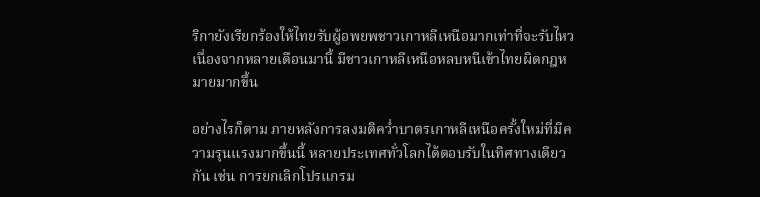ริกายังเรียกร้องให้ไทยรับผู้อพยพชาวเกาหลีเหนือมากเท่าที่จะรับไหว เนื่องจากหลายเดือนมานี้ มีชาวเกาหลีเหนือหลบหนีเข้าไทยผิดกฎหมายมากขึ้น

อย่างไรก็ตาม ภายหลังการลงมติคว่ำบาตรเกาหลีเหนือครั้งใหม่ที่มีความรุนแรงมากขึ้นนี้ หลายประเทศทั่วโลกได้ตอบรับในทิศทางเดียวกัน เช่น การยกเลิกโปรแกรม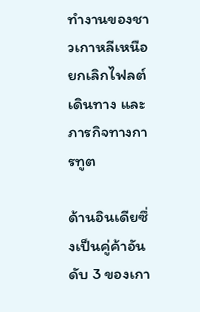ทำงานของชาวเกาหลีเหนือ ยกเลิกไฟลต์เดินทาง และภารกิจทางการทูต

ด้านอินเดียซึ่งเป็นคู่ค้าอันดับ 3 ของเกา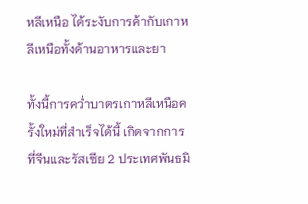หลีเหนือ ได้ระงับการค้ากับเกาหลีเหนือทั้งด้านอาหารและยา

ทั้งนี้การคว่ำบาตรเกาหลีเหนือครั้งใหม่ที่สำเร็จได้นี้ เกิดจากการที่จีนและรัสเซีย 2 ประเทศพันธมิ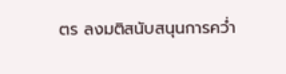ตร ลงมติสนับสนุนการคว่ำ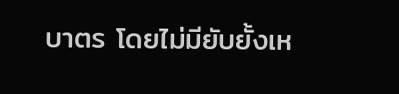บาตร โดยไม่มียับยั้งเห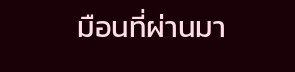มือนที่ผ่านมา